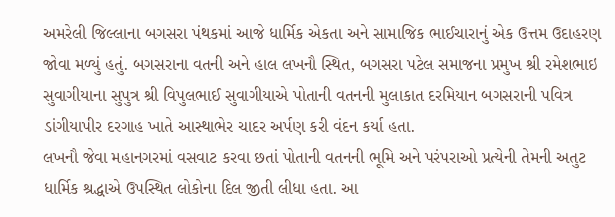અમરેલી જિલ્લાના બગસરા પંથકમાં આજે ધાર્મિક એકતા અને સામાજિક ભાઈચારાનું એક ઉત્તમ ઉદાહરણ જોવા મળ્યું હતું. બગસરાના વતની અને હાલ લખનૌ સ્થિત, બગસરા પટેલ સમાજના પ્રમુખ શ્રી રમેશભાઇ સુવાગીયાના સુપુત્ર શ્રી વિપુલભાઈ સુવાગીયાએ પોતાની વતનની મુલાકાત દરમિયાન બગસરાની પવિત્ર ડાંગીયાપીર દરગાહ ખાતે આસ્થાભેર ચાદર અર્પણ કરી વંદન કર્યા હતા.
લખનૌ જેવા મહાનગરમાં વસવાટ કરવા છતાં પોતાની વતનની ભૂમિ અને પરંપરાઓ પ્રત્યેની તેમની અતુટ ધાર્મિક શ્રદ્ધાએ ઉપસ્થિત લોકોના દિલ જીતી લીધા હતા. આ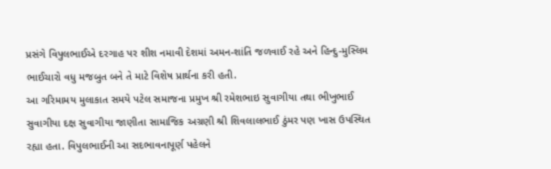પ્રસંગે વિપુલભાઈએ દરગાહ પર શીશ નમાવી દેશમાં અમન-શાંતિ જળવાઈ રહે અને હિન્દુ-મુસ્લિમ ભાઈચારો વધુ મજબુત બને તે માટે વિશેષ પ્રાર્થના કરી હતી.
આ ગરિમામય મુલાકાત સમયે પટેલ સમાજના પ્રમુખ શ્રી રમેશભાઇ સુવાગીયા તથા ભીખુભાઈ સુવાગીયા દક્ષ સુવાગીયા જાણીતા સામાજિક અગ્રણી શ્રી શિવલાલભાઈ ઠુંમર પણ ખાસ ઉપસ્થિત રહ્યા હતા. વિપુલભાઈની આ સદભાવનાપૂર્ણ પહેલને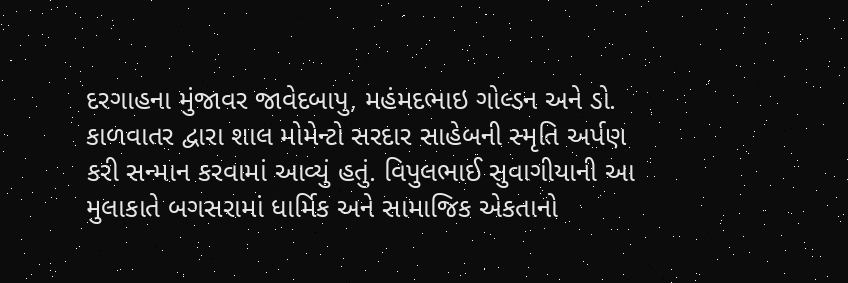દરગાહના મુંજાવર જાવેદબાપુ, મહંમદભાઇ ગોલ્ડન અને ડો. કાળવાતર દ્વારા શાલ મોમેન્ટો સરદાર સાહેબની સ્મૃતિ અર્પણ કરી સન્માન કરવામાં આવ્યું હતું. વિપુલભાઈ સુવાગીયાની આ મુલાકાતે બગસરામાં ધાર્મિક અને સામાજિક એકતાનો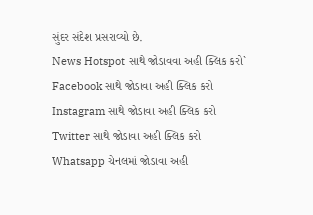સુંદર સંદેશ પ્રસરાવ્યો છે.
News Hotspot સાથે જોડાવવા અહી ક્લિક કરો`
Facebook સાથે જોડાવા અહી ક્લિક કરો
Instagram સાથે જોડાવા અહી ક્લિક કરો
Twitter સાથે જોડાવા અહી ક્લિક કરો
Whatsapp ચેનલમાં જોડાવા અહી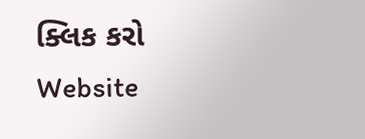ક્લિક કરો
Website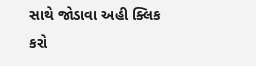સાથે જોડાવા અહી ક્લિક કરો